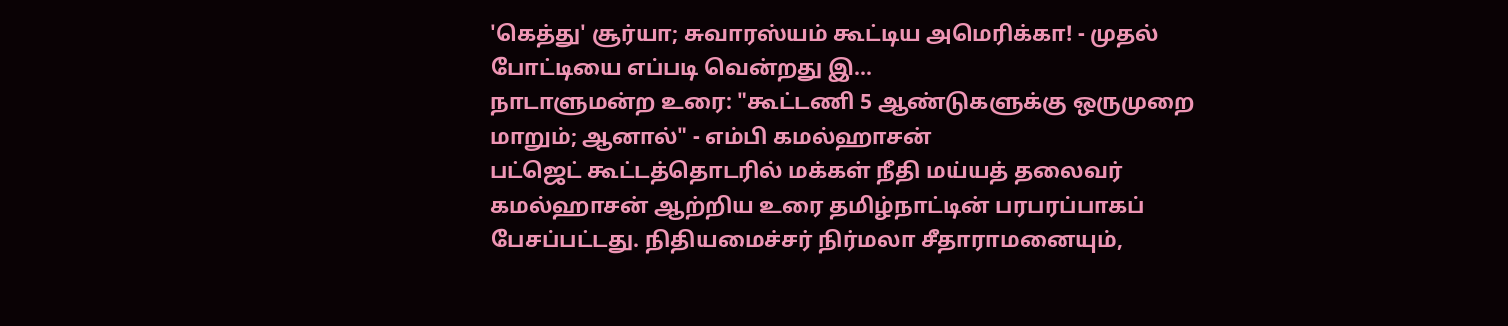'கெத்து' சூர்யா; சுவாரஸ்யம் கூட்டிய அமெரிக்கா! - முதல் போட்டியை எப்படி வென்றது இ...
நாடாளுமன்ற உரை: "கூட்டணி 5 ஆண்டுகளுக்கு ஒருமுறை மாறும்; ஆனால்" - எம்பி கமல்ஹாசன்
பட்ஜெட் கூட்டத்தொடரில் மக்கள் நீதி மய்யத் தலைவர் கமல்ஹாசன் ஆற்றிய உரை தமிழ்நாட்டின் பரபரப்பாகப் பேசப்பட்டது. நிதியமைச்சர் நிர்மலா சீதாராமனையும்,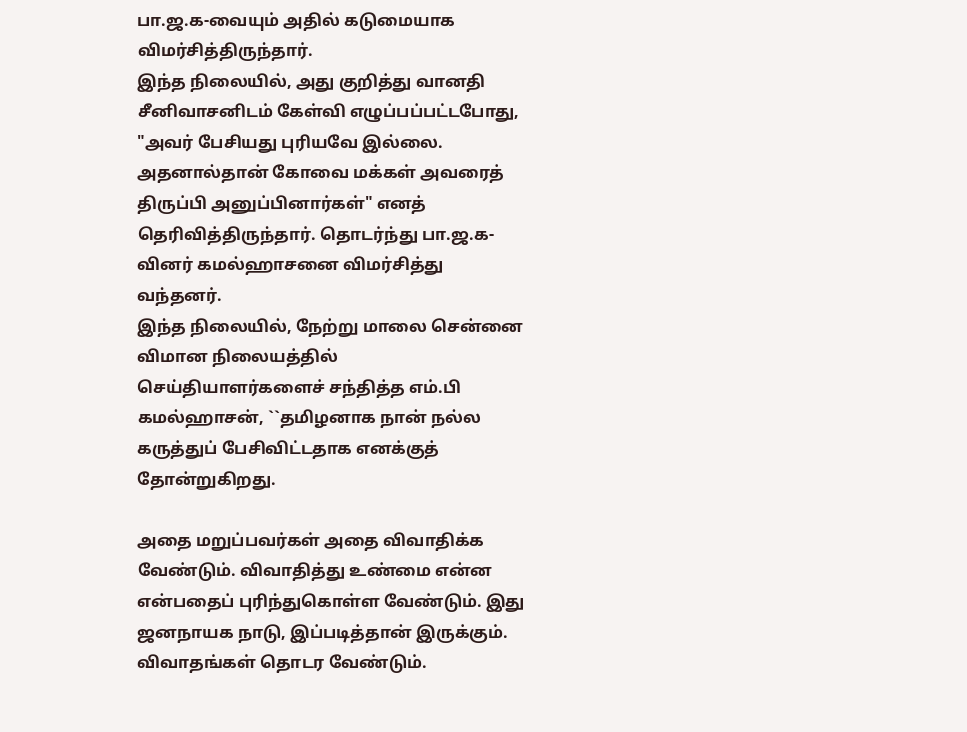பா.ஜ.க-வையும் அதில் கடுமையாக விமர்சித்திருந்தார்.
இந்த நிலையில், அது குறித்து வானதி சீனிவாசனிடம் கேள்வி எழுப்பப்பட்டபோது, "அவர் பேசியது புரியவே இல்லை. அதனால்தான் கோவை மக்கள் அவரைத் திருப்பி அனுப்பினார்கள்" எனத் தெரிவித்திருந்தார். தொடர்ந்து பா.ஜ.க-வினர் கமல்ஹாசனை விமர்சித்து வந்தனர்.
இந்த நிலையில், நேற்று மாலை சென்னை விமான நிலையத்தில் செய்தியாளர்களைச் சந்தித்த எம்.பி கமல்ஹாசன், ``தமிழனாக நான் நல்ல கருத்துப் பேசிவிட்டதாக எனக்குத் தோன்றுகிறது.

அதை மறுப்பவர்கள் அதை விவாதிக்க வேண்டும். விவாதித்து உண்மை என்ன என்பதைப் புரிந்துகொள்ள வேண்டும். இது ஜனநாயக நாடு, இப்படித்தான் இருக்கும். விவாதங்கள் தொடர வேண்டும்.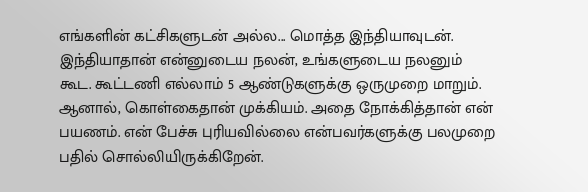எங்களின் கட்சிகளுடன் அல்ல... மொத்த இந்தியாவுடன். இந்தியாதான் என்னுடைய நலன், உங்களுடைய நலனும் கூட. கூட்டணி எல்லாம் 5 ஆண்டுகளுக்கு ஒருமுறை மாறும். ஆனால், கொள்கைதான் முக்கியம். அதை நோக்கித்தான் என் பயணம். என் பேச்சு புரியவில்லை என்பவர்களுக்கு பலமுறை பதில் சொல்லியிருக்கிறேன்.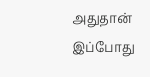அதுதான் இப்போது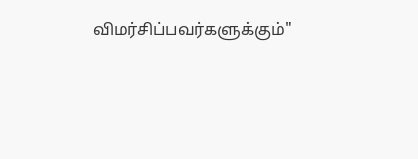விமர்சிப்பவர்களுக்கும்"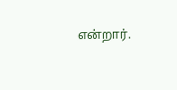என்றார்.